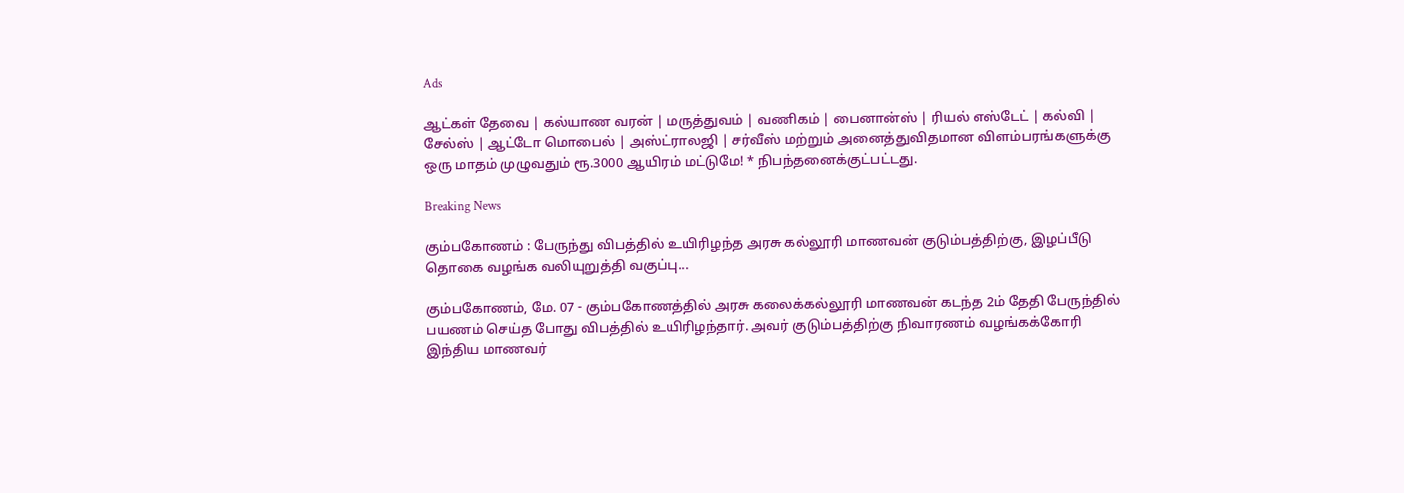Ads

ஆட்கள் தேவை | கல்யாண வரன் | மருத்துவம் | வணிகம் | பைனான்ஸ் | ரியல் எஸ்டேட் | கல்வி | சேல்ஸ் | ஆட்டோ மொபைல் | அஸ்ட்ராலஜி | சர்வீஸ் மற்றும் அனைத்துவிதமான விளம்பரங்களுக்கு ஒரு மாதம் முழுவதும் ரூ.3000 ஆயிரம் மட்டுமே! * நிபந்தனைக்குட்பட்டது.

Breaking News

கும்பகோணம் : பேருந்து விபத்தில் உயிரிழந்த அரசு கல்லூரி மாணவன் குடும்பத்திற்கு, இழப்பீடு தொகை வழங்க வலியுறுத்தி வகுப்பு...

கும்பகோணம், மே. 07 - கும்பகோணத்தில் அரசு கலைக்கல்லூரி மாணவன் கடந்த 2ம் தேதி பேருந்தில் பயணம் செய்த போது விபத்தில் உயிரிழந்தார். அவர் குடும்பத்திற்கு நிவாரணம் வழங்கக்கோரி இந்திய மாணவர்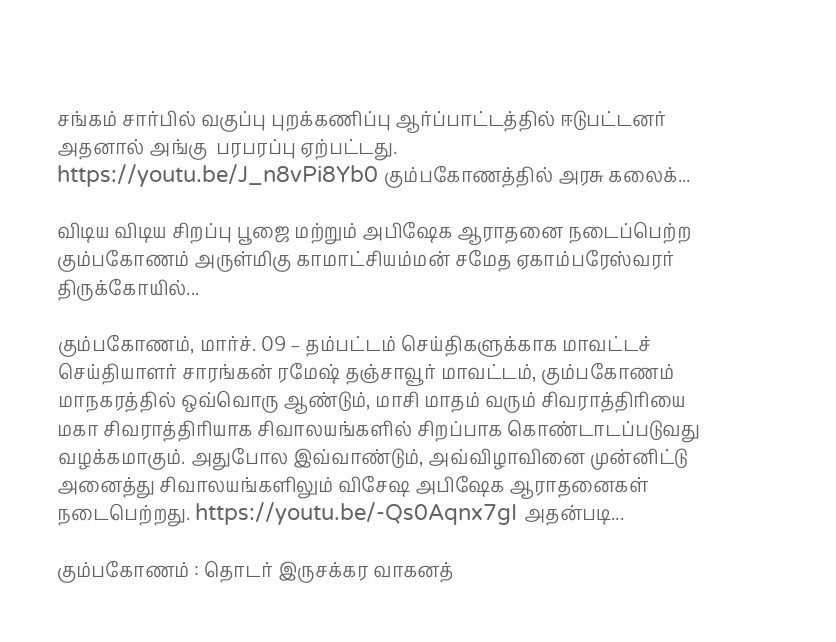சங்கம் சார்பில் வகுப்பு புறக்கணிப்பு ஆர்ப்பாட்டத்தில் ஈடுபட்டனர் அதனால் அங்கு  பரபரப்பு ஏற்பட்டது. https://youtu.be/J_n8vPi8Yb0 கும்பகோணத்தில் அரசு கலைக்...

விடிய விடிய சிறப்பு பூஜை மற்றும் அபிஷேக ஆராதனை நடைப்பெற்ற கும்பகோணம் அருள்மிகு காமாட்சியம்மன் சமேத ஏகாம்பரேஸ்வரர் திருக்கோயில்...

கும்பகோணம், மார்ச். 09 – தம்பட்டம் செய்திகளுக்காக மாவட்டச் செய்தியாளர் சாரங்கன் ரமேஷ் தஞ்சாவூர் மாவட்டம், கும்பகோணம் மாநகரத்தில் ஒவ்வொரு ஆண்டும், மாசி மாதம் வரும் சிவராத்திரியை மகா சிவராத்திரியாக சிவாலயங்களில் சிறப்பாக கொண்டாடப்படுவது வழக்கமாகும். அதுபோல இவ்வாண்டும், அவ்விழாவினை முன்னிட்டு அனைத்து சிவாலயங்களிலும் விசேஷ அபிஷேக ஆராதனைகள் நடைபெற்றது. https://youtu.be/-Qs0Aqnx7gI அதன்படி...

கும்பகோணம் : தொடர் இருசக்கர வாகனத்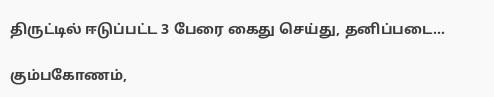திருட்டில் ஈடுப்பட்ட 3 பேரை கைது செய்து, தனிப்படை...

கும்பகோணம்,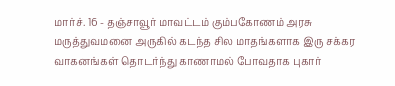மார்ச். 16 - தஞ்சாவூர் மாவட்டம் கும்பகோணம் அரசு மருத்துவமனை அருகில் கடந்த சில மாதங்களாக இரு சக்கர வாகனங்கள் தொடர்ந்து காணாமல் போவதாக புகார்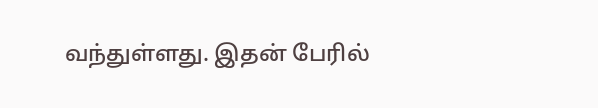வந்துள்ளது. இதன் பேரில்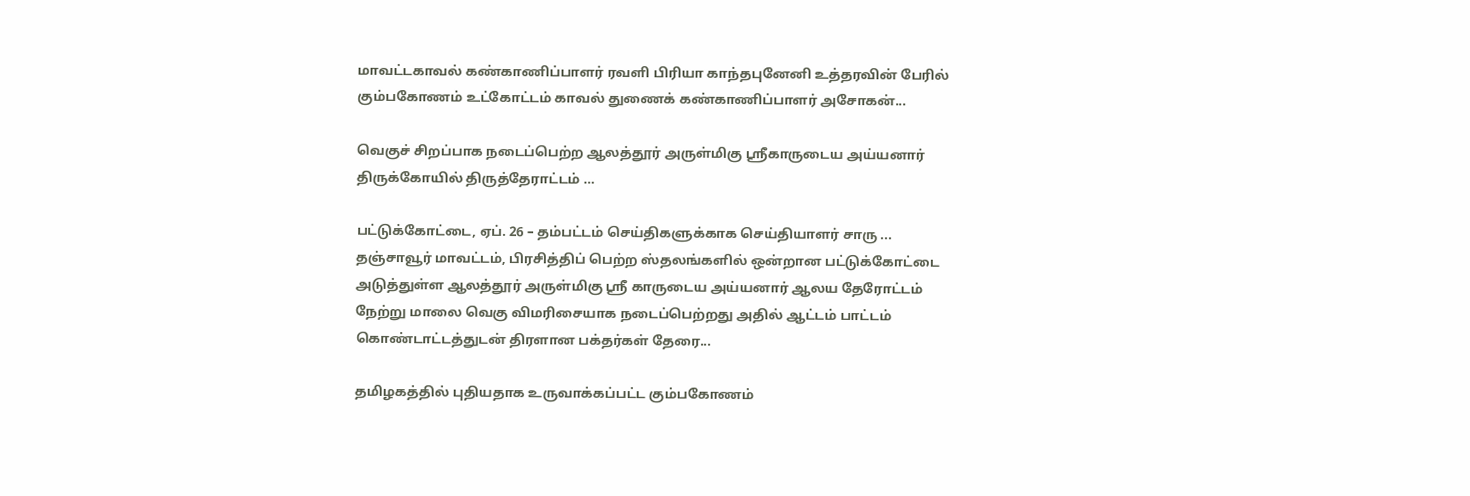மாவட்டகாவல் கண்காணிப்பாளர் ரவளி பிரியா காந்தபுனேனி உத்தரவின் பேரில் கும்பகோணம் உட்கோட்டம் காவல் துணைக் கண்காணிப்பாளர் அசோகன்...

வெகுச் சிறப்பாக நடைப்பெற்ற ஆலத்தூர் அருள்மிகு ஸ்ரீகாருடைய அய்யனார் திருக்கோயில் திருத்தேராட்டம் …

பட்டுக்கோட்டை, ஏப். 26 – தம்பட்டம் செய்திகளுக்காக செய்தியாளர் சாரு ... தஞ்சாவூர் மாவட்டம், பிரசித்திப் பெற்ற ஸ்தலங்களில் ஒன்றான பட்டுக்கோட்டை அடுத்துள்ள ஆலத்தூர் அருள்மிகு ஸ்ரீ காருடைய அய்யனார் ஆலய தேரோட்டம் நேற்று மாலை வெகு விமரிசையாக நடைப்பெற்றது அதில் ஆட்டம் பாட்டம் கொண்டாட்டத்துடன் திரளான பக்தர்கள் தேரை...

தமிழகத்தில் புதியதாக உருவாக்கப்பட்ட கும்பகோணம்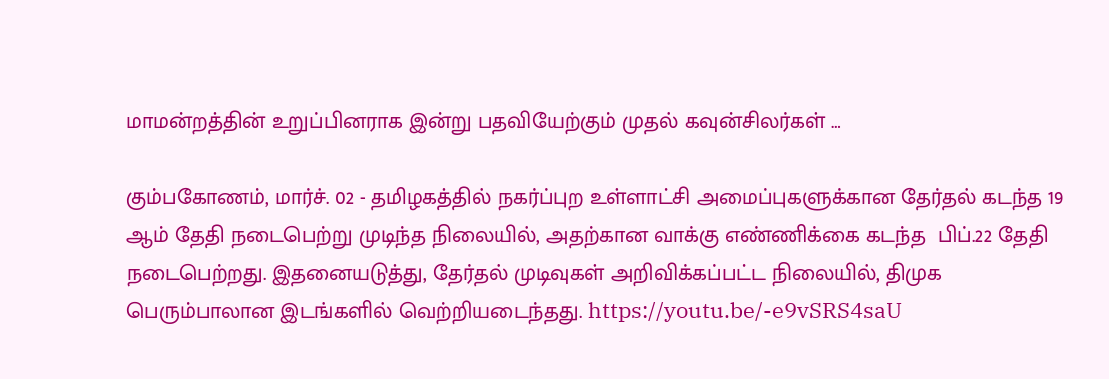மாமன்றத்தின் உறுப்பினராக இன்று பதவியேற்கும் முதல் கவுன்சிலர்கள் …

கும்பகோணம், மார்ச். 02 - தமிழகத்தில் நகர்ப்புற உள்ளாட்சி அமைப்புகளுக்கான தேர்தல் கடந்த 19 ஆம் தேதி நடைபெற்று முடிந்த நிலையில், அதற்கான வாக்கு எண்ணிக்கை கடந்த  பிப்.22 தேதி நடைபெற்றது. இதனையடுத்து, தேர்தல் முடிவுகள் அறிவிக்கப்பட்ட நிலையில், திமுக பெரும்பாலான இடங்களில் வெற்றியடைந்தது. https://youtu.be/-e9vSRS4saU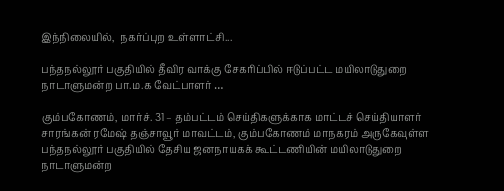இந்நிலையில்,  நகர்ப்புற உள்ளாட்சி...

பந்தநல்லூர் பகுதியில் தீவிர வாக்கு சேகரிப்பில் ஈடுப்பட்ட மயிலாடுதுறை நாடாளுமன்ற பா.ம.க வேட்பாளர் …

கும்பகோணம், மார்ச். 31 – தம்பட்டம் செய்திகளுக்காக மாட்டச் செய்தியாளர் சாரங்கன் ரமேஷ் தஞ்சாவூர் மாவட்டம், கும்பகோணம் மாநகரம் அருகேவுள்ள பந்தநல்லூர் பகுதியில் தேசிய ஜனநாயகக் கூட்டணியின் மயிலாடுதுறை நாடாளுமன்ற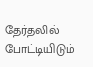தேர்தலில் போட்டியிடும்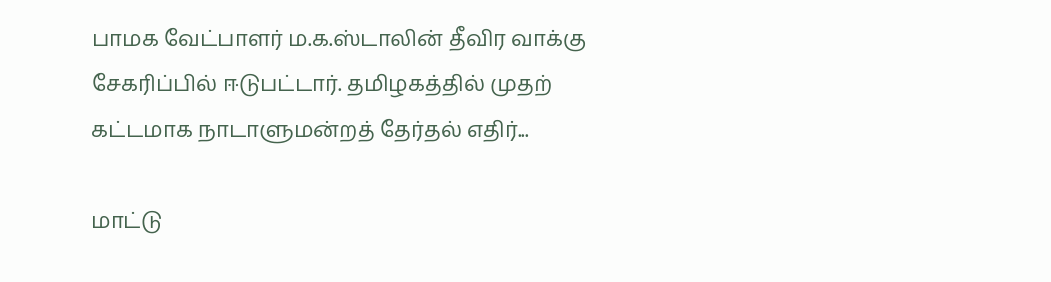பாமக வேட்பாளர் ம.க.ஸ்டாலின் தீவிர வாக்கு சேகரிப்பில் ஈடுபட்டார். தமிழகத்தில் முதற் கட்டமாக நாடாளுமன்றத் தேர்தல் எதிர்...

மாட்டு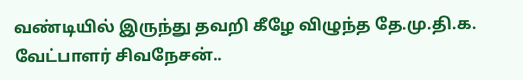வண்டியில் இருந்து தவறி கீழே விழுந்த தே.மு.தி.க. வேட்பாளர் சிவநேசன்..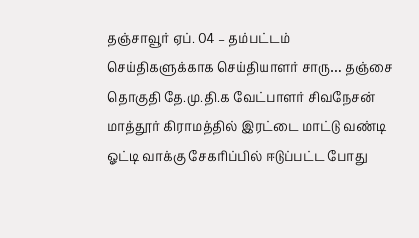தஞ்சாவூர் ஏப். 04 – தம்பட்டம் செய்திகளுக்காக செய்தியாளர் சாரு… தஞ்சை தொகுதி தே.மு.தி.க வேட்பாளர் சிவநேசன் மாத்தூர் கிராமத்தில் இரட்டை மாட்டு வண்டி ஓட்டி வாக்கு சேகரிப்பில் ஈடுப்பட்ட போது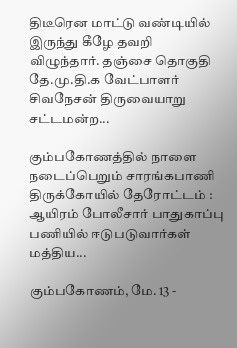திடீரென மாட்டு வண்டியில் இருந்து கீழே தவறி விழுந்தார். தஞ்சை தொகுதி தே.மு.தி.க வேட்பாளர் சிவநேசன் திருவையாறு சட்டமன்ற...

கும்பகோணத்தில் நாளை நடைப்பெறும் சாரங்கபாணி திருக்கோயில் தேரோட்டம் : ஆயிரம் போலீசார் பாதுகாப்பு பணியில் ஈடுபடுவார்கள் மத்திய...

கும்பகோணம், மே. 13 -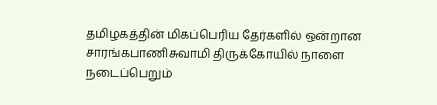தமிழகத்தின் மிகப்பெரிய தேர்களில் ஒன்றான சாரங்கபாணிசுவாமி திருக்கோயில் நாளை நடைப்பெறும்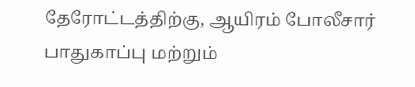தேரோட்டத்திற்கு, ஆயிரம் போலீசார் பாதுகாப்பு மற்றும்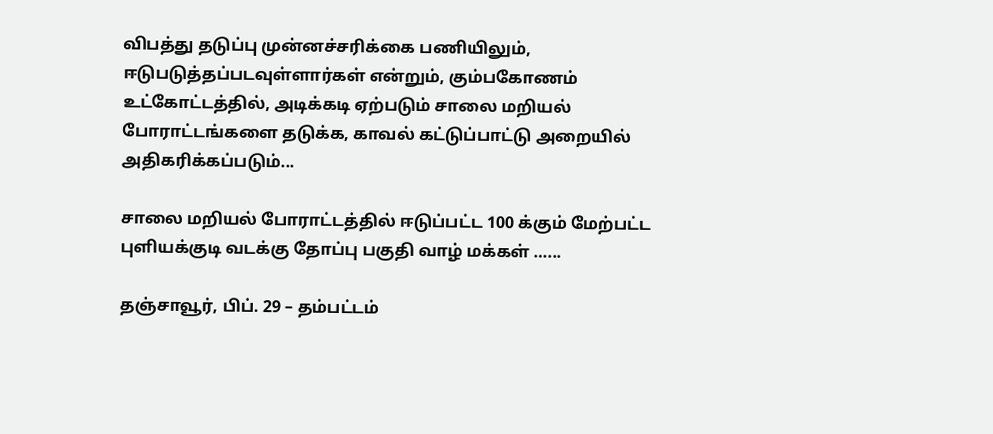விபத்து தடுப்பு முன்னச்சரிக்கை பணியிலும், ஈடுபடுத்தப்படவுள்ளார்கள் என்றும், கும்பகோணம் உட்கோட்டத்தில், அடிக்கடி ஏற்படும் சாலை மறியல் போராட்டங்களை தடுக்க, காவல் கட்டுப்பாட்டு அறையில் அதிகரிக்கப்படும்...

சாலை மறியல் போராட்டத்தில் ஈடுப்பட்ட 100 க்கும் மேற்பட்ட புளியக்குடி வடக்கு தோப்பு பகுதி வாழ் மக்கள் …...

தஞ்சாவூர், பிப். 29 – தம்பட்டம்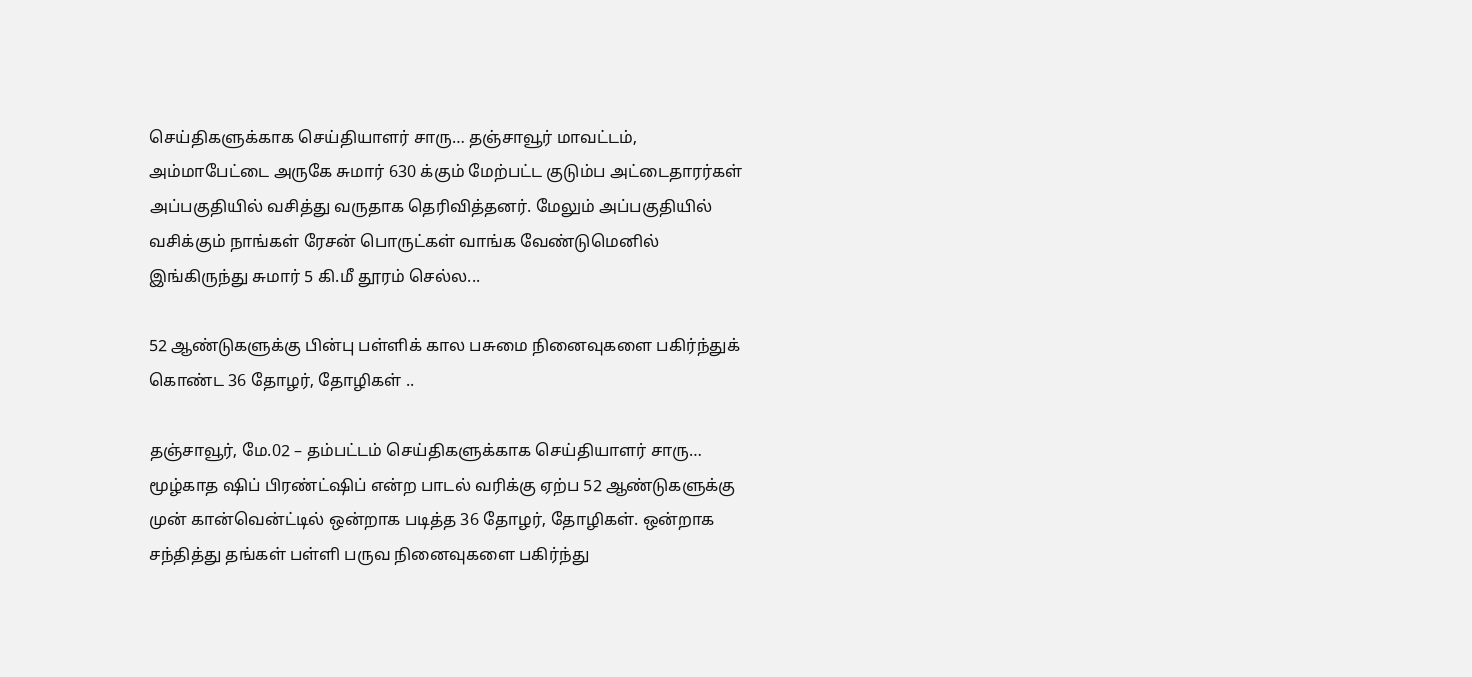செய்திகளுக்காக செய்தியாளர் சாரு… தஞ்சாவூர் மாவட்டம், அம்மாபேட்டை அருகே சுமார் 630 க்கும் மேற்பட்ட குடும்ப அட்டைதாரர்கள் அப்பகுதியில் வசித்து வருதாக தெரிவித்தனர். மேலும் அப்பகுதியில் வசிக்கும் நாங்கள் ரேசன் பொருட்கள் வாங்க வேண்டுமெனில் இங்கிருந்து சுமார் 5 கி.மீ தூரம் செல்ல...

52 ஆண்டுகளுக்கு பின்பு பள்ளிக் கால பசுமை நினைவுகளை பகிர்ந்துக் கொண்ட 36 தோழர், தோழிகள் ..

தஞ்சாவூர், மே.02 – தம்பட்டம் செய்திகளுக்காக செய்தியாளர் சாரு… மூழ்காத ஷிப் பிரண்ட்ஷிப் என்ற பாடல் வரிக்கு ஏற்ப 52 ஆண்டுகளுக்கு முன் கான்வென்ட்டில் ஒன்றாக படித்த 36 தோழர், தோழிகள். ஒன்றாக சந்தித்து தங்கள் பள்ளி பருவ நினைவுகளை பகிர்ந்து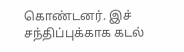கொண்டனர். இச் சந்திப்புக்காக கடல்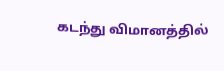கடந்து விமானத்தில்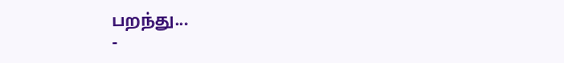பறந்து...
-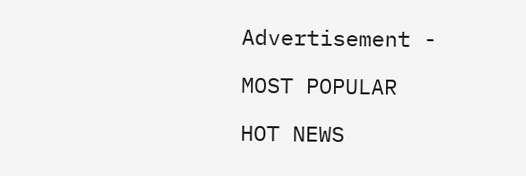Advertisement -

MOST POPULAR

HOT NEWS